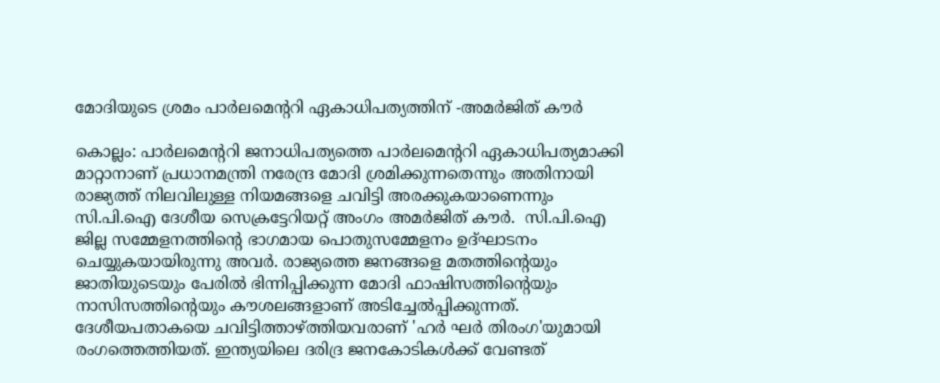മോദിയുടെ ശ്രമം പാര്‍ലമെന്‍ററി ഏകാധിപത്യത്തിന് -അമര്‍ജിത് കൗര്‍

കൊല്ലം: പാര്‍ലമെന്‍ററി ജനാധിപത്യത്തെ പാര്‍ലമെന്‍ററി ഏകാധിപത്യമാക്കി മാറ്റാനാണ് പ്രധാനമന്ത്രി നരേന്ദ്ര മോദി ശ്രമിക്കുന്നതെന്നും അതിനായി രാജ്യത്ത് നിലവിലുള്ള നിയമങ്ങളെ ചവിട്ടി അരക്കുകയാണെന്നും സി.പി.ഐ ദേശീയ സെക്രട്ടേറിയറ്റ് അംഗം അമര്‍ജിത് കൗര്‍.  സി.പി.ഐ ജില്ല സമ്മേളനത്തിന്‍റെ ഭാഗമായ പൊതുസമ്മേളനം ഉദ്ഘാടനം ചെയ്യുകയായിരുന്നു അവർ. രാജ്യത്തെ ജനങ്ങളെ മതത്തിന്‍റെയും ജാതിയുടെയും പേരില്‍ ഭിന്നിപ്പിക്കുന്ന മോദി ഫാഷിസത്തിന്‍റെയും നാസിസത്തിന്‍റെയും കൗശലങ്ങളാണ് അടിച്ചേല്‍പ്പിക്കുന്നത്. ദേശീയപതാകയെ ചവിട്ടിത്താഴ്ത്തിയവരാണ് 'ഹര്‍ ഘര്‍ തിരംഗ'യുമായി രംഗത്തെത്തിയത്. ഇന്ത്യയിലെ ദരിദ്ര ജനകോടികള്‍ക്ക് വേണ്ടത്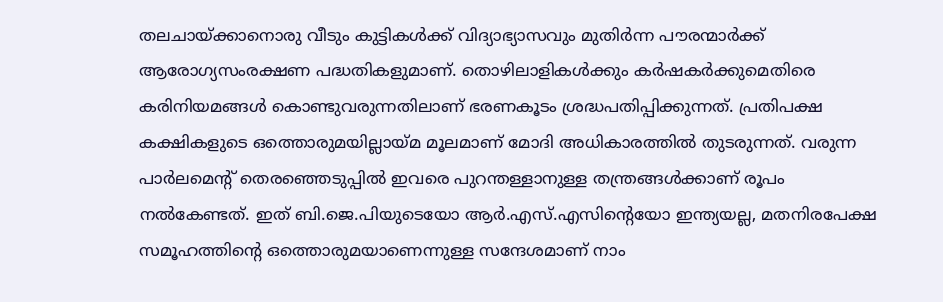തലചായ്ക്കാനൊരു വീടും കുട്ടികള്‍ക്ക് വിദ്യാഭ്യാസവും മുതിര്‍ന്ന പൗരന്മാര്‍ക്ക് ആരോഗ്യസംരക്ഷണ പദ്ധതികളുമാണ്. തൊഴിലാളികള്‍ക്കും കര്‍ഷകര്‍ക്കുമെതിരെ കരിനിയമങ്ങള്‍ കൊണ്ടുവരുന്നതിലാണ് ഭരണകൂടം ശ്രദ്ധപതിപ്പിക്കുന്നത്. പ്രതിപക്ഷ കക്ഷികളുടെ ഒത്തൊരുമയില്ലായ്മ മൂലമാണ് മോദി അധികാരത്തില്‍ തുടരുന്നത്. വരുന്ന പാർലമെന്‍റ് തെരഞ്ഞെടുപ്പില്‍ ഇവരെ പുറന്തള്ളാനുള്ള തന്ത്രങ്ങള്‍ക്കാണ് രൂപം നല്‍കേണ്ടത്. ഇത് ബി.ജെ.പിയുടെയോ ആർ.എസ്.എസിന്‍റെയോ ഇന്ത്യയല്ല, മതനിരപേക്ഷ സമൂഹത്തിന്‍റെ ഒത്തൊരുമയാണെന്നുള്ള സന്ദേശമാണ് നാം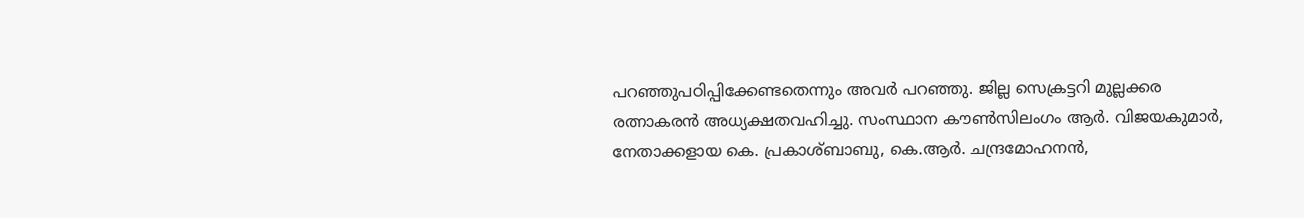പറഞ്ഞുപഠിപ്പിക്കേണ്ടതെന്നും അവര്‍ പറഞ്ഞു. ജില്ല സെക്രട്ടറി മുല്ലക്കര രത്നാകരന്‍ അധ്യക്ഷതവഹിച്ചു. സംസ്ഥാന കൗണ്‍സിലംഗം ആര്‍. വിജയകുമാര്‍, നേതാക്കളായ കെ. പ്രകാശ്ബാബു, കെ.ആര്‍. ചന്ദ്രമോഹനന്‍,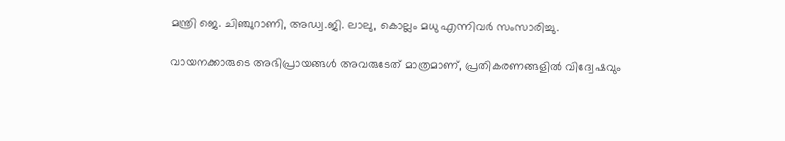മന്ത്രി ജെ. ചിഞ്ചുറാണി, അഡ്വ.ജി. ലാലു, കൊല്ലം മധു എന്നിവര്‍ സംസാരിച്ചു.

വായനക്കാരുടെ അഭിപ്രായങ്ങള്‍ അവരുടേത് മാത്രമാണ്, പ്രതികരണങ്ങളിൽ വിദ്വേഷവും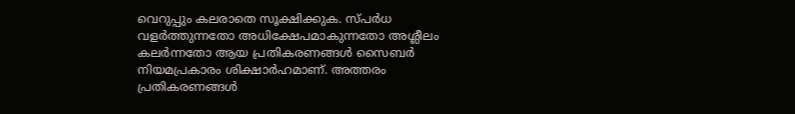വെറുപ്പും കലരാതെ സൂക്ഷിക്കുക. സ്പർധ വളർത്തുന്നതോ അധിക്ഷേപമാകുന്നതോ അശ്ലീലം കലർന്നതോ ആയ പ്രതികരണങ്ങൾ സൈബർ നിയമപ്രകാരം ശിക്ഷാർഹമാണ്. അത്തരം പ്രതികരണങ്ങൾ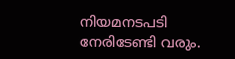നിയമനടപടി നേരിടേണ്ടി വരും.